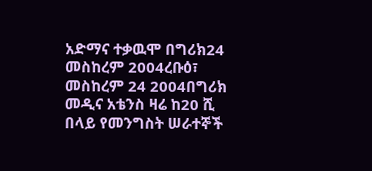አድማና ተቃዉሞ በግሪክ24 መስከረም 2004ረቡዕ፣ መስከረም 24 2004በግሪክ መዲና አቴንስ ዛሬ ከ20 ሺ በላይ የመንግስት ሠራተኞች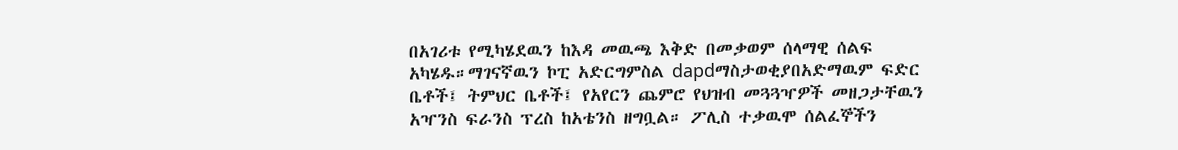በአገሪቱ የሚካሄደዉን ከእዳ መዉጫ እቅድ በመቃወም ሰላማዊ ሰልፍ አካሄዱ።ማገናኛዉን ኮፒ አድርግምስል dapdማስታወቂያበአድማዉም ፍድር ቤቶች፤ ትምህር ቤቶች፤ የአየርን ጨምሮ የህዝብ መጓጓዣዎች መዘጋታቸዉን አዣንስ ፍራንስ ፕረስ ከአቴንስ ዘግቧል። ፖሊስ ተቃዉሞ ሰልፈኞችን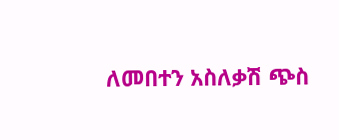ለመበተን አስለቃሽ ጭስ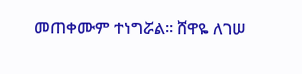መጠቀሙም ተነግሯል። ሸዋዬ ለገሠ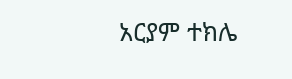አርያም ተክሌ